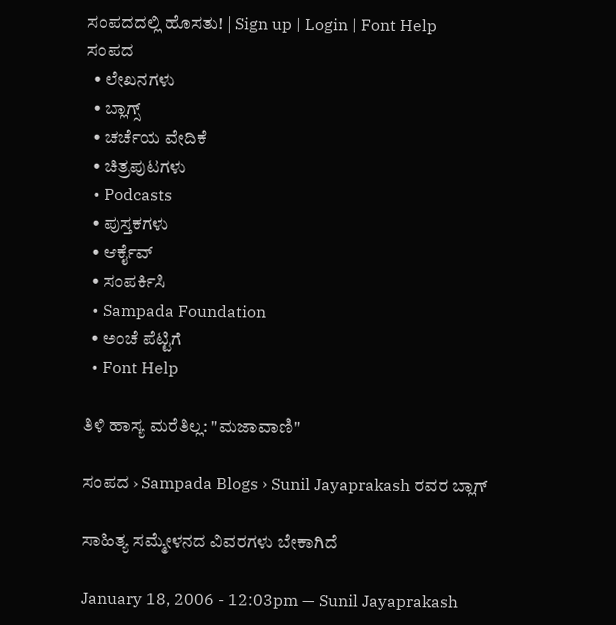ಸಂಪದದಲ್ಲಿ ಹೊಸತು! | Sign up | Login | Font Help
ಸಂಪದ
  • ಲೇಖನಗಳು
  • ಬ್ಲಾಗ್ಸ್
  • ಚರ್ಚೆಯ ವೇದಿಕೆ
  • ಚಿತ್ರಪುಟಗಳು
  • Podcasts
  • ಪುಸ್ತಕಗಳು
  • ಆರ್ಕೈವ್
  • ಸಂಪರ್ಕಿಸಿ
  • Sampada Foundation
  • ಅಂಚೆ ಪೆಟ್ಟಿಗೆ
  • Font Help

ತಿಳಿ ಹಾಸ್ಯ ಮರೆತಿಲ್ಲ: "ಮಜಾವಾಣಿ"

ಸಂಪದ › Sampada Blogs › Sunil Jayaprakash ರವರ ಬ್ಲಾಗ್

ಸಾಹಿತ್ಯ ಸಮ್ಮೇಳನದ ವಿವರಗಳು ಬೇಕಾಗಿದೆ

January 18, 2006 - 12:03pm — Sunil Jayaprakash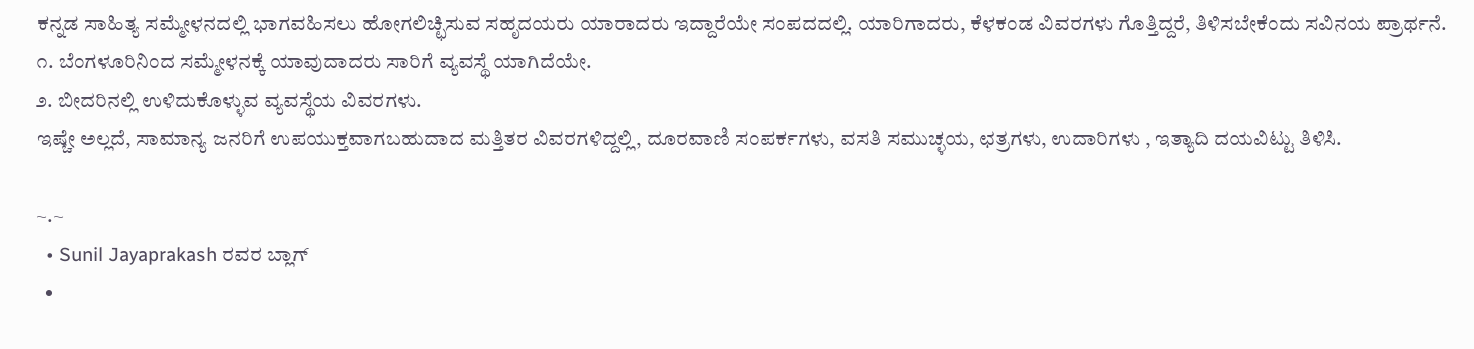ಕನ್ನಡ ಸಾಹಿತ್ಯ ಸಮ್ಮೇಳನದಲ್ಲಿ ಭಾಗವಹಿಸಲು ಹೋಗಲಿಚ್ಛಿಸುವ ಸಹೃದಯರು ಯಾರಾದರು ಇದ್ದಾರೆಯೇ ಸಂಪದದಲ್ಲಿ. ಯಾರಿಗಾದರು, ಕೆಳಕಂಡ ವಿವರಗಳು ಗೊತ್ತಿದ್ದರೆ, ತಿಳಿಸಬೇಕೆಂದು ಸವಿನಯ ಪ್ರಾರ್ಥನೆ.
೧. ಬೆಂಗಳೂರಿನಿಂದ ಸಮ್ಮೇಳನಕ್ಕೆ ಯಾವುದಾದರು ಸಾರಿಗೆ ವ್ಯವಸ್ಥೆ ಯಾಗಿದೆಯೇ.
೨. ಬೀದರಿನಲ್ಲಿ ಉಳಿದುಕೊಳ್ಳುವ ವ್ಯವಸ್ಥೆಯ ವಿವರಗಳು.
ಇಷ್ಚೇ ಅಲ್ಲದೆ, ಸಾಮಾನ್ಯ ಜನರಿಗೆ ಉಪಯುಕ್ತವಾಗಬಹುದಾದ ಮತ್ತಿತರ ವಿವರಗಳಿದ್ದಲ್ಲಿ, ದೂರವಾಣಿ ಸಂಪರ್ಕಗಳು, ವಸತಿ ಸಮುಚ್ಳಯ, ಛತ್ರಗಳು, ಉದಾರಿಗಳು , ಇತ್ಯಾದಿ ದಯವಿಟ್ಟು ತಿಳಿಸಿ.

~.~
  • Sunil Jayaprakash ರವರ ಬ್ಲಾಗ್
  •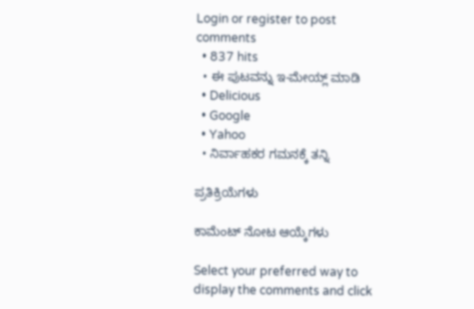Login or register to post comments
  • 837 hits
  • ಈ ಪುಟವನ್ನು ಇ-ಮೇಯ್ಲ್ ಮಾಡಿ
  • Delicious
  • Google
  • Yahoo
  • ನಿರ್ವಾಹಕರ ಗಮನಕ್ಕೆ ತನ್ನಿ

ಪ್ರತಿಕ್ರಿಯೆಗಳು

ಕಾಮೆಂಟ್ ನೋಟ ಆಯ್ಕೆಗಳು

Select your preferred way to display the comments and click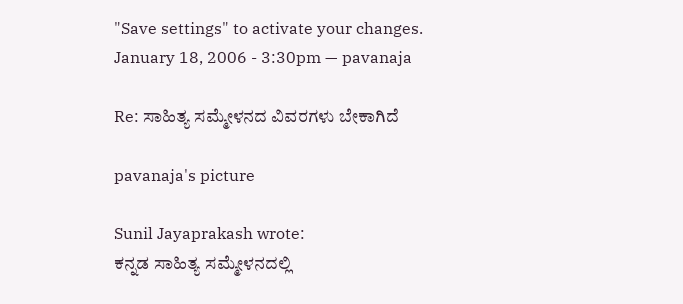"Save settings" to activate your changes.
January 18, 2006 - 3:30pm — pavanaja

Re: ಸಾಹಿತ್ಯ ಸಮ್ಮೇಳನದ ವಿವರಗಳು ಬೇಕಾಗಿದೆ

pavanaja's picture

Sunil Jayaprakash wrote:
ಕನ್ನಡ ಸಾಹಿತ್ಯ ಸಮ್ಮೇಳನದಲ್ಲಿ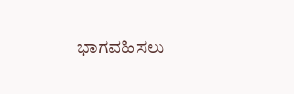ಭಾಗವಹಿಸಲು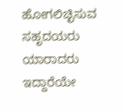ಹೋಗಲಿಚ್ಛಿಸುವ ಸಹೃದಯರು ಯಾರಾದರು ಇದ್ದಾರೆಯೇ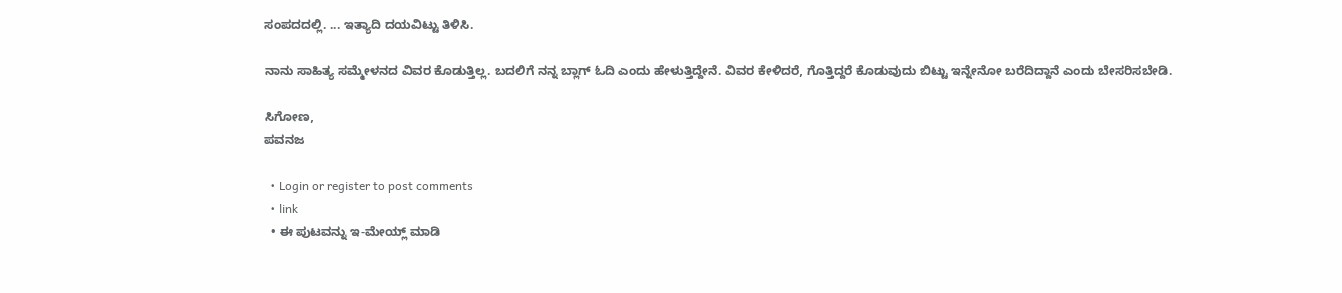ಸಂಪದದಲ್ಲಿ. ... ಇತ್ಯಾದಿ ದಯವಿಟ್ಟು ತಿಳಿಸಿ.

ನಾನು ಸಾಹಿತ್ಯ ಸಮ್ಮೇಳನದ ವಿವರ ಕೊಡುತ್ತಿಲ್ಲ. ಬದಲಿಗೆ ನನ್ನ ಬ್ಲಾಗ್ ಓದಿ ಎಂದು ಹೇಳುತ್ತಿದ್ದೇನೆ. ವಿವರ ಕೇಳಿದರೆ, ಗೊತ್ತಿದ್ದರೆ ಕೊಡುವುದು ಬಿಟ್ಟು ಇನ್ನೇನೋ ಬರೆದಿದ್ದಾನೆ ಎಂದು ಬೇಸರಿಸಬೇಡಿ.

ಸಿಗೋಣ,
ಪವನಜ

  • Login or register to post comments
  • link
  • ಈ ಪುಟವನ್ನು ಇ-ಮೇಯ್ಲ್ ಮಾಡಿ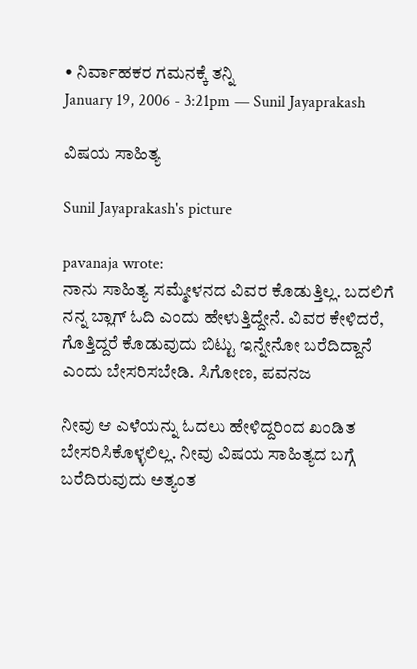• ನಿರ್ವಾಹಕರ ಗಮನಕ್ಕೆ ತನ್ನಿ
January 19, 2006 - 3:21pm — Sunil Jayaprakash

ವಿಷಯ ಸಾಹಿತ್ಯ

Sunil Jayaprakash's picture

pavanaja wrote:
ನಾನು ಸಾಹಿತ್ಯ ಸಮ್ಮೇಳನದ ವಿವರ ಕೊಡುತ್ತಿಲ್ಲ. ಬದಲಿಗೆ ನನ್ನ ಬ್ಲಾಗ್ ಓದಿ ಎಂದು ಹೇಳುತ್ತಿದ್ದೇನೆ. ವಿವರ ಕೇಳಿದರೆ, ಗೊತ್ತಿದ್ದರೆ ಕೊಡುವುದು ಬಿಟ್ಟು ಇನ್ನೇನೋ ಬರೆದಿದ್ದಾನೆ ಎಂದು ಬೇಸರಿಸಬೇಡಿ. ಸಿಗೋಣ, ಪವನಜ

ನೀವು ಆ ಎಳೆಯನ್ನು ಓದಲು ಹೇಳಿದ್ದರಿಂದ ಖಂಡಿತ ಬೇಸರಿಸಿಕೊಳ್ಳಲಿಲ್ಲ. ನೀವು ವಿಷಯ ಸಾಹಿತ್ಯದ ಬಗ್ಗೆ ಬರೆದಿರುವುದು ಅತ್ಯಂತ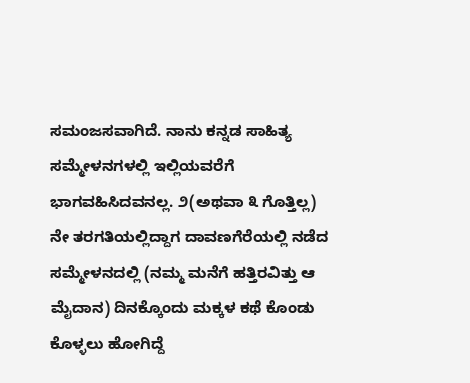ಸಮಂಜಸವಾಗಿದೆ. ನಾನು ಕನ್ನಡ ಸಾಹಿತ್ಯ ಸಮ್ಮೇಳನಗಳಲ್ಲಿ ಇಲ್ಲಿಯವರೆಗೆ ಭಾಗವಹಿಸಿದವನಲ್ಲ. ೨(ಅಥವಾ ೩ ಗೊತ್ತಿಲ್ಲ) ನೇ ತರಗತಿಯಲ್ಲಿದ್ದಾಗ ದಾವಣಗೆರೆಯಲ್ಲಿ ನಡೆದ ಸಮ್ಮೇಳನದಲ್ಲಿ (ನಮ್ಮ ಮನೆಗೆ ಹತ್ತಿರವಿತ್ತು ಆ ಮೈದಾನ) ದಿನಕ್ಕೊಂದು ಮಕ್ಕಳ ಕಥೆ ಕೊಂಡು ಕೊಳ್ಳಲು ಹೋಗಿದ್ದೆ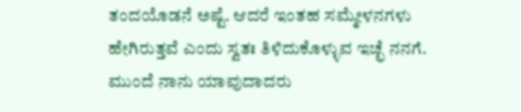ತಂದಯೊಡನೆ ಅಷ್ಟೆ. ಆದರೆ ಇಂತಹ ಸಮ್ಮೇಳನಗಳು ಹೇಗಿರುತ್ತವೆ ಎಂದು ಸ್ವತಃ ತಿಳಿದುಕೊಳ್ಳುವ ಇಚ್ಛೆ ನನಗೆ. ಮುಂದೆ ನಾನು ಯಾವುದಾದರು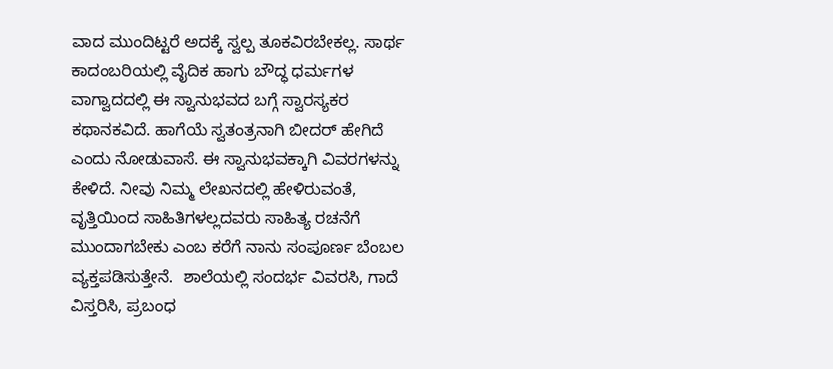ವಾದ ಮುಂದಿಟ್ಟರೆ ಅದಕ್ಕೆ ಸ್ವಲ್ಪ ತೂಕವಿರಬೇಕಲ್ಲ. ಸಾರ್ಥ ಕಾದಂಬರಿಯಲ್ಲಿ ವೈದಿಕ ಹಾಗು ಬೌದ್ಧ ಧರ್ಮಗಳ ವಾಗ್ವಾದದಲ್ಲಿ ಈ ಸ್ವಾನುಭವದ ಬಗ್ಗೆ ಸ್ವಾರಸ್ಯಕರ ಕಥಾನಕವಿದೆ. ಹಾಗೆಯೆ ಸ್ವತಂತ್ರನಾಗಿ ಬೀದರ್ ಹೇಗಿದೆ ಎಂದು ನೋಡುವಾಸೆ. ಈ ಸ್ವಾನುಭವಕ್ಕಾಗಿ ವಿವರಗಳನ್ನು ಕೇಳಿದೆ. ನೀವು ನಿಮ್ಮ ಲೇಖನದಲ್ಲಿ ಹೇಳಿರುವಂತೆ, ವೃತ್ತಿಯಿಂದ ಸಾಹಿತಿಗಳಲ್ಲದವರು ಸಾಹಿತ್ಯ ರಚನೆಗೆ ಮುಂದಾಗಬೇಕು ಎಂಬ ಕರೆಗೆ ನಾನು ಸಂಪೂರ್ಣ ಬೆಂಬಲ ವ್ಯಕ್ತಪಡಿಸುತ್ತೇನೆ.  ಶಾಲೆಯಲ್ಲಿ ಸಂದರ್ಭ ವಿವರಸಿ, ಗಾದೆ ವಿಸ್ತರಿಸಿ, ಪ್ರಬಂಧ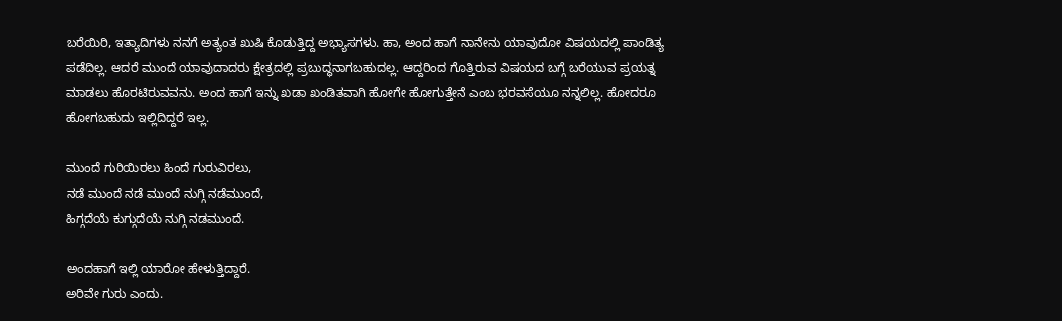ಬರೆಯಿರಿ, ಇತ್ಯಾದಿಗಳು ನನಗೆ ಅತ್ಯಂತ ಖುಷಿ ಕೊಡುತ್ತಿದ್ದ ಅಭ್ಯಾಸಗಳು. ಹಾ, ಅಂದ ಹಾಗೆ ನಾನೇನು ಯಾವುದೋ ವಿಷಯದಲ್ಲಿ ಪಾಂಡಿತ್ಯ ಪಡೆದಿಲ್ಲ. ಆದರೆ ಮುಂದೆ ಯಾವುದಾದರು ಕ್ಷೇತ್ರದಲ್ಲಿ ಪ್ರಬುದ್ಧನಾಗಬಹುದಲ್ಲ. ಆದ್ದರಿಂದ ಗೊತ್ತಿರುವ ವಿಷಯದ ಬಗ್ಗೆ ಬರೆಯುವ ಪ್ರಯತ್ನ ಮಾಡಲು ಹೊರಟಿರುವವನು. ಅಂದ ಹಾಗೆ ಇನ್ನು ಖಡಾ ಖಂಡಿತವಾಗಿ ಹೋಗೇ ಹೋಗುತ್ತೇನೆ ಎಂಬ ಭರವಸೆಯೂ ನನ್ನಲಿಲ್ಲ. ಹೋದರೂ ಹೋಗಬಹುದು ಇಲ್ಲಿದಿದ್ದರೆ ಇಲ್ಲ.

ಮುಂದೆ ಗುರಿಯಿರಲು ಹಿಂದೆ ಗುರುವಿರಲು,
ನಡೆ ಮುಂದೆ ನಡೆ ಮುಂದೆ ನುಗ್ಗಿ ನಡೆಮುಂದೆ,
ಹಿಗ್ಗದೆಯೆ ಕುಗ್ಗುದೆಯೆ ನುಗ್ಗಿ ನಡಮುಂದೆ.

ಅಂದಹಾಗೆ ಇಲ್ಲಿ ಯಾರೋ ಹೇಳುತ್ತಿದ್ದಾರೆ.
ಅರಿವೇ ಗುರು ಎಂದು.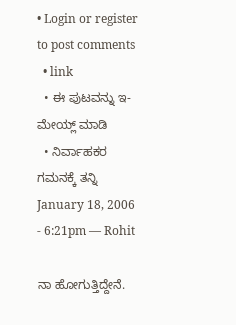• Login or register to post comments
  • link
  • ಈ ಪುಟವನ್ನು ಇ-ಮೇಯ್ಲ್ ಮಾಡಿ
  • ನಿರ್ವಾಹಕರ ಗಮನಕ್ಕೆ ತನ್ನಿ
January 18, 2006 - 6:21pm — Rohit

ನಾ ಹೋಗುತ್ತಿದ್ದೇನೆ.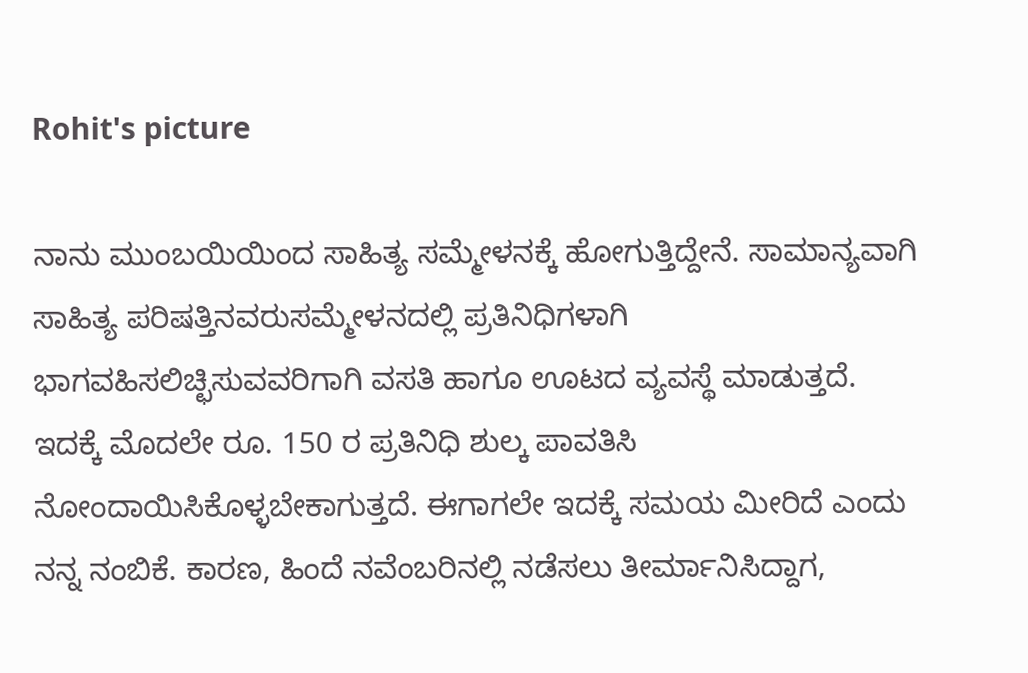Rohit's picture

ನಾನು ಮುಂಬಯಿಯಿಂದ ಸಾಹಿತ್ಯ ಸಮ್ಮೇಳನಕ್ಕೆ ಹೋಗುತ್ತಿದ್ದೇನೆ. ಸಾಮಾನ್ಯವಾಗಿ ಸಾಹಿತ್ಯ ಪರಿಷತ್ತಿನವರುಸಮ್ಮೇಳನದಲ್ಲಿ ಪ್ರತಿನಿಧಿಗಳಾಗಿ ಭಾಗವಹಿಸಲಿಚ್ಛಿಸುವವರಿಗಾಗಿ ವಸತಿ ಹಾಗೂ ಊಟದ ವ್ಯವಸ್ಥೆ ಮಾಡುತ್ತದೆ. ಇದಕ್ಕೆ ಮೊದಲೇ ರೂ. 150 ರ ಪ್ರತಿನಿಧಿ ಶುಲ್ಕ ಪಾವತಿಸಿ ನೋಂದಾಯಿಸಿಕೊಳ್ಳಬೇಕಾಗುತ್ತದೆ. ಈಗಾಗಲೇ ಇದಕ್ಕೆ ಸಮಯ ಮೀರಿದೆ ಎಂದು ನನ್ನ ನಂಬಿಕೆ. ಕಾರಣ, ಹಿಂದೆ ನವೆಂಬರಿನಲ್ಲಿ ನಡೆಸಲು ತೀರ್ಮಾನಿಸಿದ್ದಾಗ,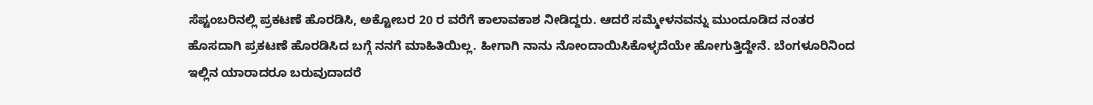ಸೆಪ್ಟಂಬರಿನಲ್ಲಿ ಪ್ರಕಟಣೆ ಹೊರಡಿಸಿ, ಅಕ್ಟೋಬರ 20 ರ ವರೆಗೆ ಕಾಲಾವಕಾಶ ನೀಡಿದ್ದರು. ಆದರೆ ಸಮ್ಮೇಳನವನ್ನು ಮುಂದೂಡಿದ ನಂತರ ಹೊಸದಾಗಿ ಪ್ರಕಟಣೆ ಹೊರಡಿಸಿದ ಬಗ್ಗೆ ನನಗೆ ಮಾಹಿತಿಯಿಲ್ಲ. ಹೀಗಾಗಿ ನಾನು ನೋಂದಾಯಿಸಿಕೊಳ್ಳದೆಯೇ ಹೋಗುತ್ತಿದ್ದೇನೆ. ಬೆಂಗಳೂರಿನಿಂದ ಇಲ್ಲಿನ ಯಾರಾದರೂ ಬರುವುದಾದರೆ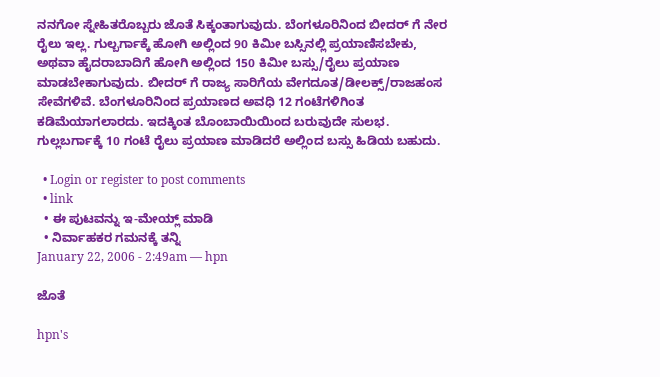ನನಗೋ ಸ್ನೇಹಿತರೊಬ್ಬರು ಜೊತೆ ಸಿಕ್ಕಂತಾಗುವುದು. ಬೆಂಗಳೂರಿನಿಂದ ಬೀದರ್ ಗೆ ನೇರ ರೈಲು ಇಲ್ಲ. ಗುಲ್ಬರ್ಗಾಕ್ಕೆ ಹೋಗಿ ಅಲ್ಲಿಂದ 90 ಕಿಮೀ ಬಸ್ಸಿನಲ್ಲಿ ಪ್ರಯಾಣಿಸಬೇಕು, ಅಥವಾ ಹೈದರಾಬಾದಿಗೆ ಹೋಗಿ ಅಲ್ಲಿಂದ 150 ಕಿಮೀ ಬಸ್ಸು/ರೈಲು ಪ್ರಯಾಣ ಮಾಡಬೇಕಾಗುವುದು. ಬೀದರ್ ಗೆ ರಾಜ್ಯ ಸಾರಿಗೆಯ ವೇಗದೂತ/ಡೀಲಕ್ಸ್/ರಾಜಹಂಸ ಸೇವೆಗಳಿವೆ. ಬೆಂಗಳೂರಿನಿಂದ ಪ್ರಯಾಣದ ಅವಧಿ 12 ಗಂಟೆಗಳಿಗಿಂತ ಕಡಿಮೆಯಾಗಲಾರದು. ಇದಕ್ಕಿಂತ ಬೊಂಬಾಯಿಯಿಂದ ಬರುವುದೇ ಸುಲಭ. ಗುಲ್ಲಬರ್ಗಾಕ್ಕೆ 10 ಗಂಟೆ ರೈಲು ಪ್ರಯಾಣ ಮಾಡಿದರೆ ಅಲ್ಲಿಂದ ಬಸ್ಸು ಹಿಡಿಯ ಬಹುದು.

  • Login or register to post comments
  • link
  • ಈ ಪುಟವನ್ನು ಇ-ಮೇಯ್ಲ್ ಮಾಡಿ
  • ನಿರ್ವಾಹಕರ ಗಮನಕ್ಕೆ ತನ್ನಿ
January 22, 2006 - 2:49am — hpn

ಜೊತೆ

hpn's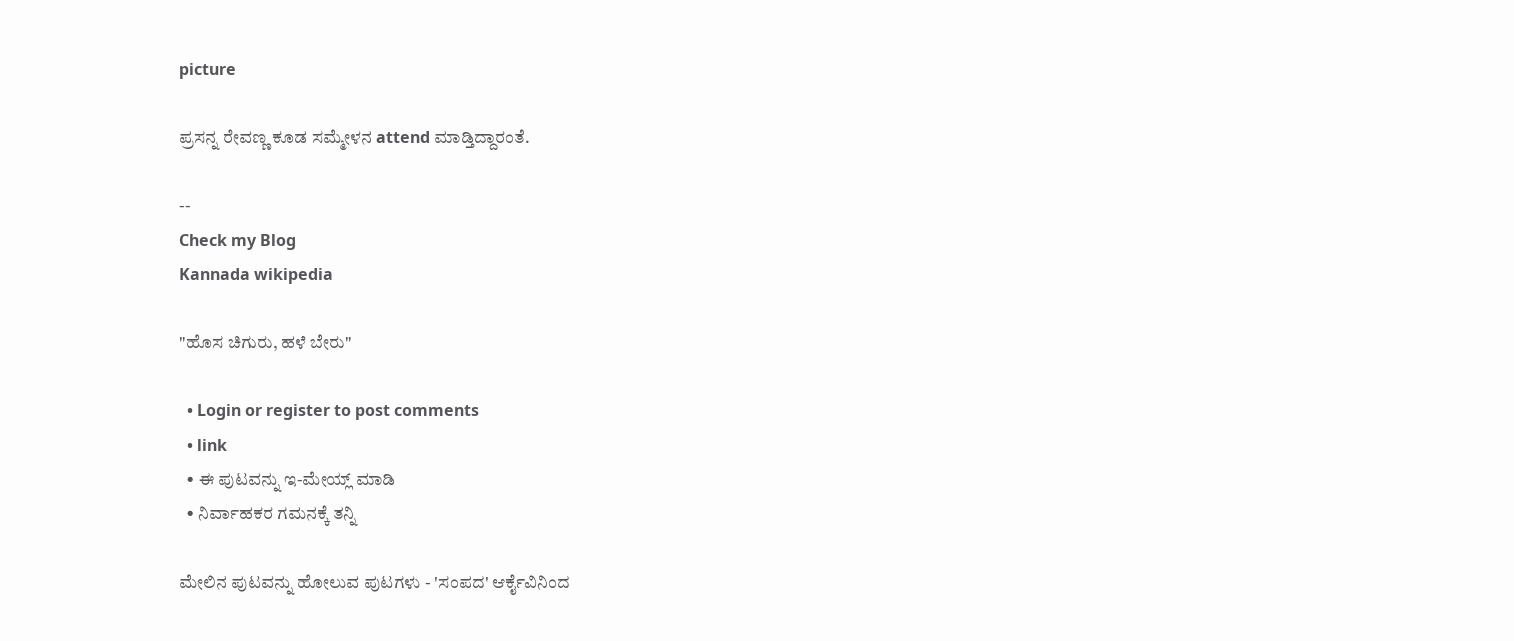picture

ಪ್ರಸನ್ನ ರೇವಣ್ಣ ಕೂಡ ಸಮ್ಮೇಳನ attend ಮಾಡ್ತಿದ್ದಾರಂತೆ.

--
Check my Blog
Kannada wikipedia

"ಹೊಸ ಚಿಗುರು, ಹಳೆ ಬೇರು"

  • Login or register to post comments
  • link
  • ಈ ಪುಟವನ್ನು ಇ-ಮೇಯ್ಲ್ ಮಾಡಿ
  • ನಿರ್ವಾಹಕರ ಗಮನಕ್ಕೆ ತನ್ನಿ

ಮೇಲಿನ ಪುಟವನ್ನು ಹೋಲುವ ಪುಟಗಳು - 'ಸಂಪದ' ಆರ್ಕೈವಿನಿಂದ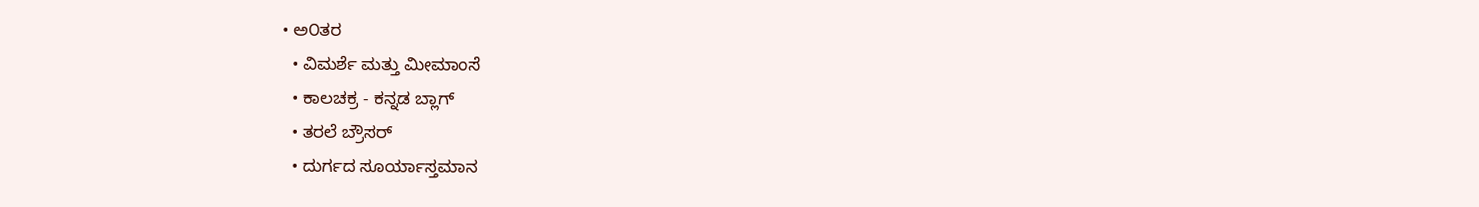• ಅ೦ತರ
  • ವಿಮರ್ಶೆ ಮತ್ತು ಮೀಮಾಂಸೆ
  • ಕಾಲಚಕ್ರ - ಕನ್ನಡ ಬ್ಲಾಗ್
  • ತರಲೆ ಬ್ರೌಸರ್
  • ದುರ್ಗದ ಸೂರ್ಯಾಸ್ತಮಾನ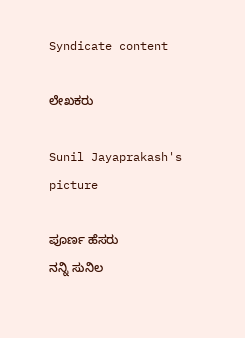Syndicate content

ಲೇಖಕರು

Sunil Jayaprakash's picture

ಪೂರ್ಣ ಹೆಸರು
ನನ್ನಿ ಸುನಿಲ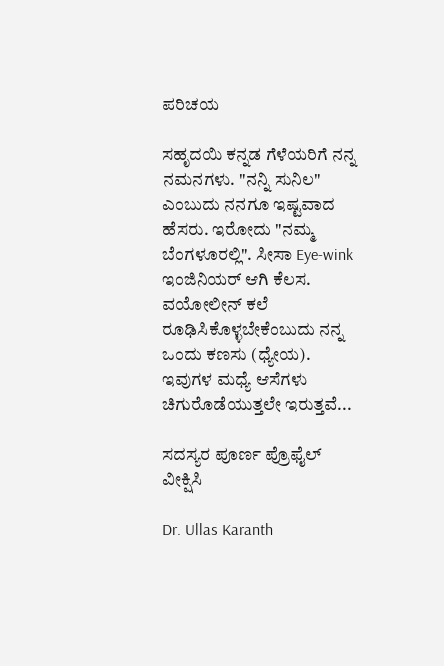ಪರಿಚಯ

ಸಹೃದಯಿ ಕನ್ನಡ ಗೆಳೆಯರಿಗೆ ನನ್ನ ನಮನಗಳು. "ನನ್ನಿ ಸುನಿಲ" ಎಂಬುದು ನನಗೂ ಇಷ್ಟವಾದ ಹೆಸರು. ಇರೋದು "ನಮ್ಮ ಬೆಂಗಳೂರಲ್ಲಿ". ಸೀಸಾ Eye-wink ಇಂಜಿನಿಯರ್ ಆಗಿ ಕೆಲಸ. ವಯೋಲೀನ್ ಕಲೆ ರೂಢಿಸಿಕೊಳ್ಳಬೇಕೆಂಬುದು ನನ್ನ ಒಂದು ಕಣಸು (ಧ್ಯೇಯ). ಇವುಗಳ ಮಧ್ಯೆ ಆಸೆಗಳು ಚಿಗುರೊಡೆಯುತ್ತಲೇ ಇರುತ್ತವೆ...

ಸದಸ್ಯರ ಪೂರ್ಣ ಪ್ರೊಫೈಲ್ ವೀಕ್ಷಿಸಿ

Dr. Ullas Karanth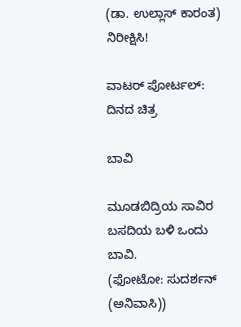(ಡಾ. ಉಲ್ಲಾಸ್ ಕಾರಂತ)
ನಿರೀಕ್ಷಿಸಿ!

ವಾಟರ್ ಪೋರ್ಟಲ್: ದಿನದ ಚಿತ್ರ

ಬಾವಿ

ಮೂಡಬಿದ್ರಿಯ ಸಾವಿರ ಬಸದಿಯ ಬಳಿ ಒಂದು ಬಾವಿ.
(ಫೋಟೋ: ಸುದರ್ಶನ್ (ಅನಿವಾಸಿ))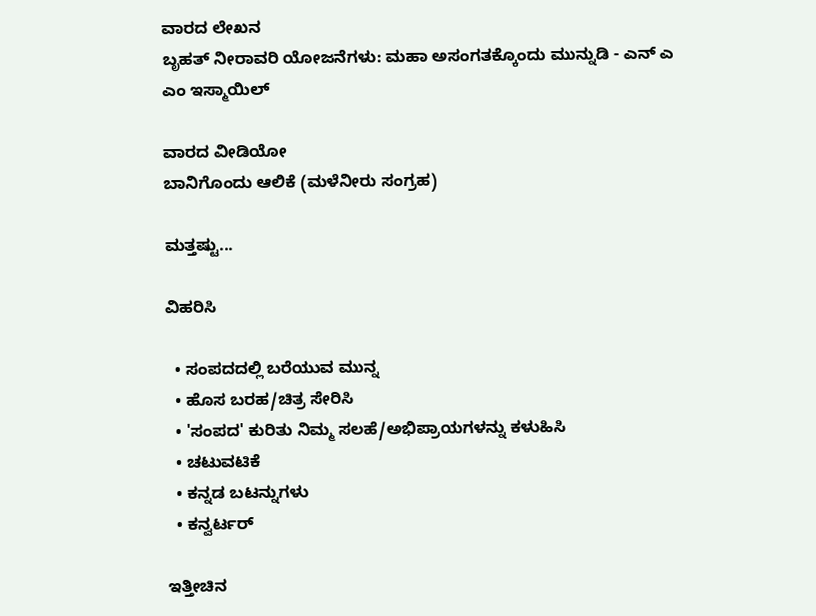ವಾರದ ಲೇಖನ
ಬೃಹತ್ ನೀರಾವರಿ ಯೋಜನೆಗಳು: ಮಹಾ ಅಸಂಗತಕ್ಕೊಂದು ಮುನ್ನುಡಿ - ಎನ್ ಎ ಎಂ ಇಸ್ಮಾಯಿಲ್

ವಾರದ ವೀಡಿಯೋ
ಬಾನಿಗೊಂದು ಆಲಿಕೆ (ಮಳೆನೀರು ಸಂಗ್ರಹ)

ಮತ್ತಷ್ಟು...

ವಿಹರಿಸಿ

  • ಸಂಪದದಲ್ಲಿ ಬರೆಯುವ ಮುನ್ನ
  • ಹೊಸ ಬರಹ/ಚಿತ್ರ ಸೇರಿಸಿ
  • 'ಸಂಪದ' ಕುರಿತು ನಿಮ್ಮ ಸಲಹೆ/ಅಭಿಪ್ರಾಯಗಳನ್ನು ಕಳುಹಿಸಿ
  • ಚಟುವಟಿಕೆ
  • ಕನ್ನಡ ಬಟನ್ನುಗಳು
  • ಕನ್ವರ್ಟರ್

ಇತ್ತೀಚಿನ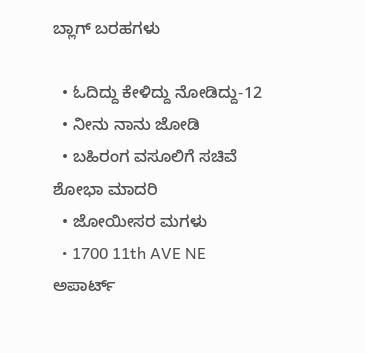ಬ್ಲಾಗ್ ಬರಹಗಳು

  • ಓದಿದ್ದು ಕೇಳಿದ್ದು ನೋಡಿದ್ದು-12
  • ನೀನು ನಾನು ಜೋಡಿ
  • ಬಹಿರಂಗ ವಸೂಲಿಗೆ ಸಚಿವೆ ಶೋಭಾ ಮಾದರಿ
  • ಜೋಯೀಸರ ಮಗಳು
  • 1700 11th AVE NE ಅಪಾರ್ಟ್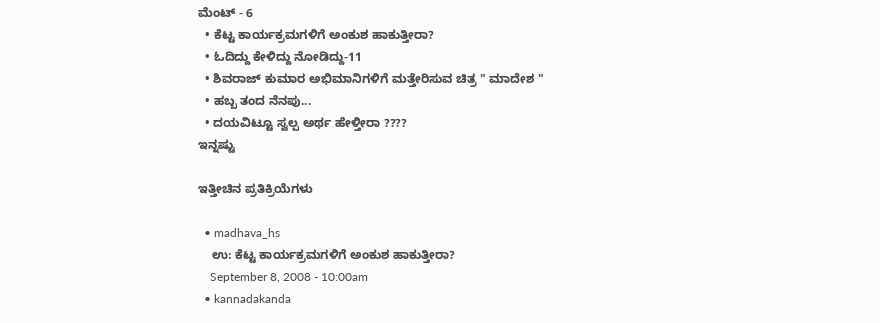ಮೆಂಟ್ - 6
  • ಕೆಟ್ಟ ಕಾರ್ಯಕ್ರಮಗಳಿಗೆ ಅಂಕುಶ ಹಾಕುತ್ತೀರಾ?
  • ಓದಿದ್ದು ಕೇಳಿದ್ದು ನೋಡಿದ್ದು-11
  • ಶಿವರಾಜ್ ಕುಮಾರ ಅಭಿಮಾನಿಗಳಿಗೆ ಮತ್ತೇರಿಸುವ ಚಿತ್ರ " ಮಾದೇಶ "
  • ಹಬ್ಬ ತಂದ ನೆನಪು...
  • ದಯವಿಟ್ಟೂ ಸ್ವಲ್ಪ ಅರ್ಥ ಹೇಳ್ತೀರಾ ????
ಇನ್ನಷ್ಟು

ಇತ್ತೀಚಿನ ಪ್ರತಿಕ್ರಿಯೆಗಳು

  • madhava_hs
    ಉ: ಕೆಟ್ಟ ಕಾರ್ಯಕ್ರಮಗಳಿಗೆ ಅಂಕುಶ ಹಾಕುತ್ತೀರಾ?
    September 8, 2008 - 10:00am
  • kannadakanda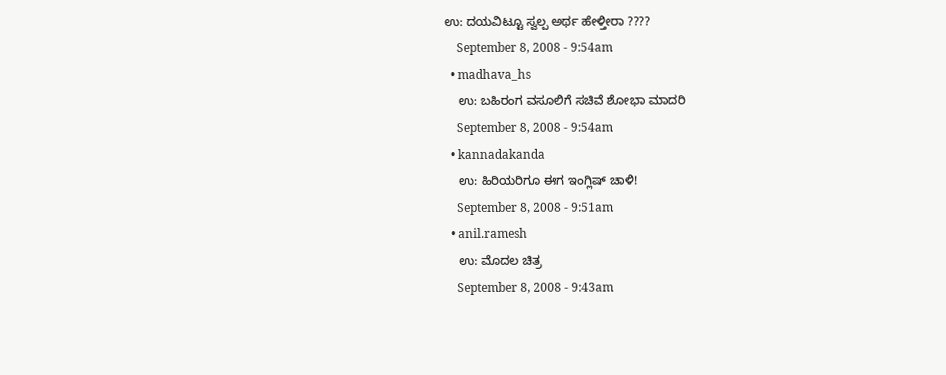ಉ: ದಯವಿಟ್ಟೂ ಸ್ವಲ್ಪ ಅರ್ಥ ಹೇಳ್ತೀರಾ ????
    September 8, 2008 - 9:54am
  • madhava_hs
    ಉ: ಬಹಿರಂಗ ವಸೂಲಿಗೆ ಸಚಿವೆ ಶೋಭಾ ಮಾದರಿ
    September 8, 2008 - 9:54am
  • kannadakanda
    ಉ: ಹಿರಿಯರಿಗೂ ಈಗ ಇಂಗ್ಲಿಷ್ ಚಾಳಿ!
    September 8, 2008 - 9:51am
  • anil.ramesh
    ಉ: ಮೊದಲ ಚಿತ್ರ
    September 8, 2008 - 9:43am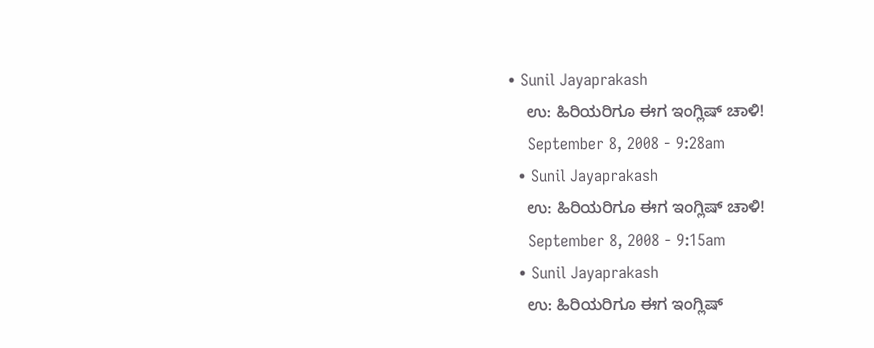• Sunil Jayaprakash
    ಉ: ಹಿರಿಯರಿಗೂ ಈಗ ಇಂಗ್ಲಿಷ್ ಚಾಳಿ!
    September 8, 2008 - 9:28am
  • Sunil Jayaprakash
    ಉ: ಹಿರಿಯರಿಗೂ ಈಗ ಇಂಗ್ಲಿಷ್ ಚಾಳಿ!
    September 8, 2008 - 9:15am
  • Sunil Jayaprakash
    ಉ: ಹಿರಿಯರಿಗೂ ಈಗ ಇಂಗ್ಲಿಷ್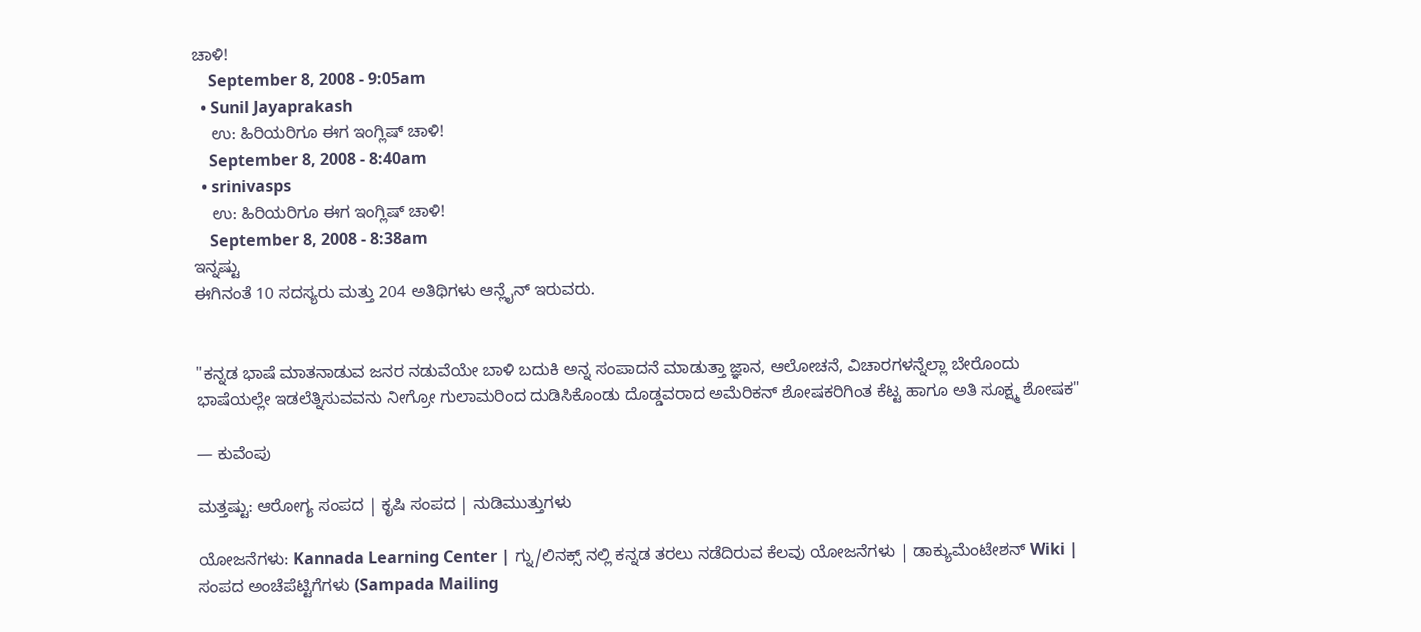ಚಾಳಿ!
    September 8, 2008 - 9:05am
  • Sunil Jayaprakash
    ಉ: ಹಿರಿಯರಿಗೂ ಈಗ ಇಂಗ್ಲಿಷ್ ಚಾಳಿ!
    September 8, 2008 - 8:40am
  • srinivasps
    ಉ: ಹಿರಿಯರಿಗೂ ಈಗ ಇಂಗ್ಲಿಷ್ ಚಾಳಿ!
    September 8, 2008 - 8:38am
ಇನ್ನಷ್ಟು
ಈಗಿನಂತೆ 10 ಸದಸ್ಯರು ಮತ್ತು 204 ಅತಿಥಿಗಳು ಆನ್ಲೈನ್ ಇರುವರು.


"ಕನ್ನಡ ಭಾಷೆ ಮಾತನಾಡುವ ಜನರ ನಡುವೆಯೇ ಬಾಳಿ ಬದುಕಿ ಅನ್ನ ಸಂಪಾದನೆ ಮಾಡುತ್ತಾ ಜ್ಞಾನ, ಆಲೋಚನೆ, ವಿಚಾರಗಳನ್ನೆಲ್ಲಾ ಬೇರೊಂದು ಭಾಷೆಯಲ್ಲೇ ಇಡಲೆತ್ನಿಸುವವನು ನೀಗ್ರೋ ಗುಲಾಮರಿಂದ ದುಡಿಸಿಕೊಂಡು ದೊಡ್ಡವರಾದ ಅಮೆರಿಕನ್ ಶೋಷಕರಿಗಿಂತ ಕೆಟ್ಟ ಹಾಗೂ ಅತಿ ಸೂಕ್ಷ್ಮ ಶೋಷಕ"

— ಕುವೆಂಪು

ಮತ್ತಷ್ಟು: ಆರೋಗ್ಯ ಸಂಪದ | ಕೃಷಿ ಸಂಪದ | ನುಡಿಮುತ್ತುಗಳು

ಯೋಜನೆಗಳು: Kannada Learning Center | ಗ್ನು/ಲಿನಕ್ಸ್ ನಲ್ಲಿ ಕನ್ನಡ ತರಲು ನಡೆದಿರುವ ಕೆಲವು ಯೋಜನೆಗಳು | ಡಾಕ್ಯುಮೆಂಟೇಶನ್ Wiki | ಸಂಪದ ಅಂಚೆಪೆಟ್ಟಿಗೆಗಳು (Sampada Mailing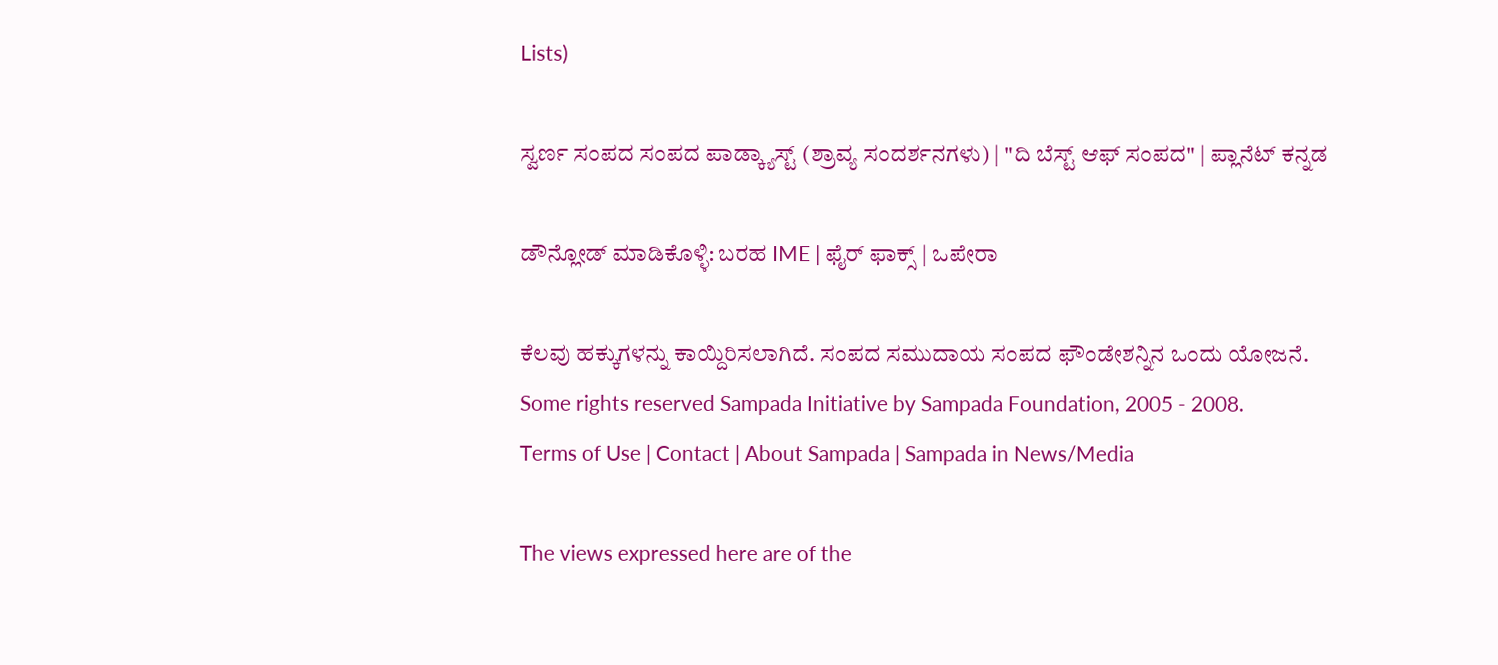Lists)

ಸ್ವರ್ಣ ಸಂಪದ ಸಂಪದ ಪಾಡ್ಕ್ಯಾಸ್ಟ್ (ಶ್ರಾವ್ಯ ಸಂದರ್ಶನಗಳು) | "ದಿ ಬೆಸ್ಟ್ ಆಫ್ ಸಂಪದ" | ಪ್ಲಾನೆಟ್ ಕನ್ನಡ

ಡೌನ್ಲೋಡ್ ಮಾಡಿಕೊಳ್ಳಿ: ಬರಹ IME | ಫೈರ್ ಫಾಕ್ಸ್ | ಒಪೇರಾ

ಕೆಲವು ಹಕ್ಕುಗಳನ್ನು ಕಾಯ್ದಿರಿಸಲಾಗಿದೆ. ಸಂಪದ ಸಮುದಾಯ ಸಂಪದ ಫೌಂಡೇಶನ್ನಿನ ಒಂದು ಯೋಜನೆ.
Some rights reserved Sampada Initiative by Sampada Foundation, 2005 - 2008.
Terms of Use | Contact | About Sampada | Sampada in News/Media

The views expressed here are of the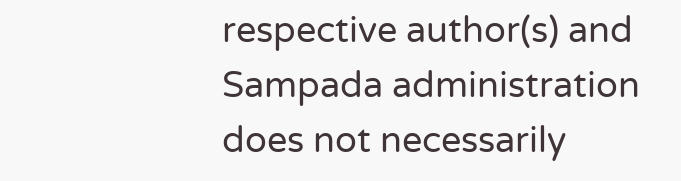respective author(s) and Sampada administration does not necessarily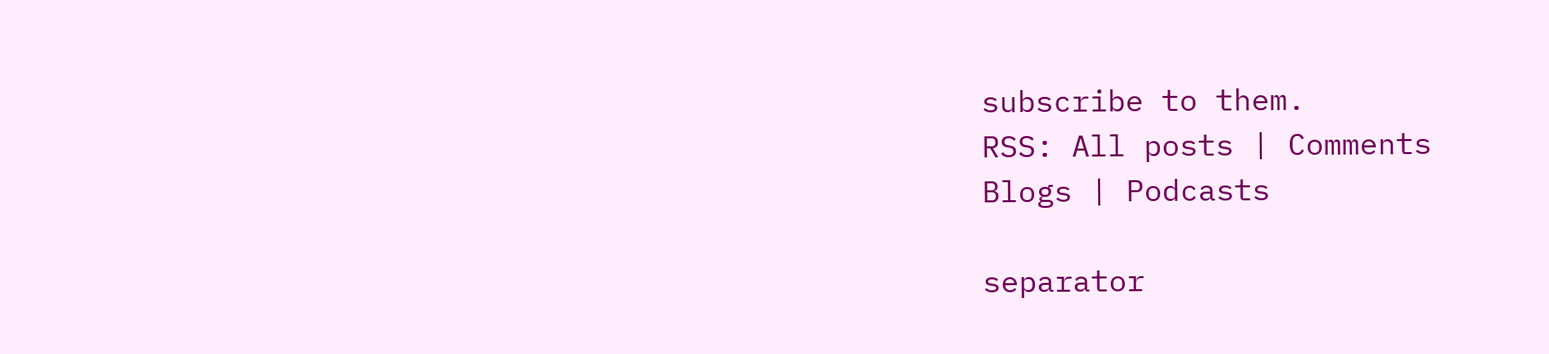subscribe to them.
RSS: All posts | Comments
Blogs | Podcasts

separator